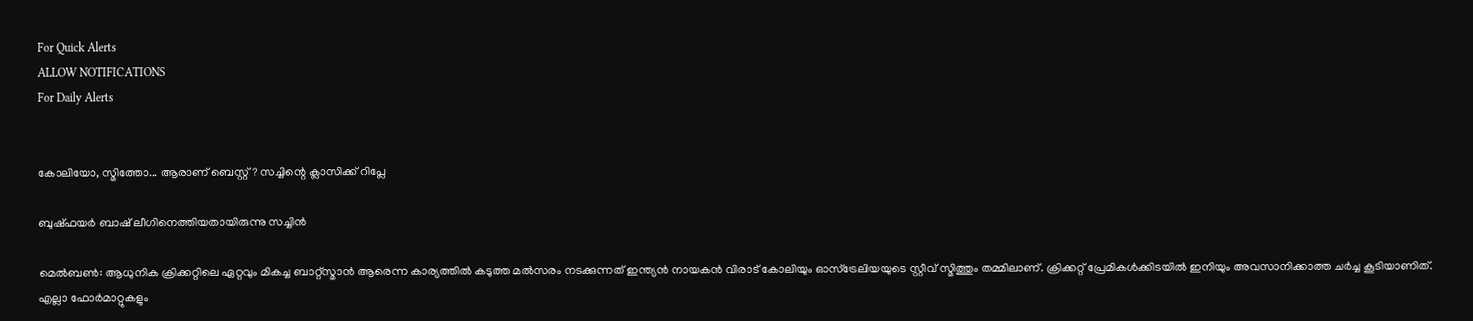For Quick Alerts
ALLOW NOTIFICATIONS
For Daily Alerts


കോലിയോ, സ്മിത്തോ... ആരാണ് ബെസ്റ്റ്? സച്ചിന്റെ ക്ലാസിക്ക് റിപ്ലേ

ബുഷ്ഫയര്‍ ബാഷ് ലീഗിനെത്തിയതായിരുന്നു സച്ചിന്‍

മെല്‍ബണ്‍: ആധുനിക ക്രിക്കറ്റിലെ ഏറ്റവും മികച്ച ബാറ്റ്‌സ്മാന്‍ ആരെന്ന കാര്യത്തില്‍ കടുത്ത മല്‍സരം നടക്കുന്നത് ഇന്ത്യന്‍ നായകന്‍ വിരാട് കോലിയും ഓസ്‌ട്രേലിയയുടെ സ്റ്റീവ് സ്മിത്തും തമ്മിലാണ്. ക്രിക്കറ്റ് പ്രേമികള്‍ക്കിടയില്‍ ഇനിയും അവസാനിക്കാത്ത ചര്‍ച്ച കൂടിയാണിത്. എല്ലാ ഫോര്‍മാറ്റുകളും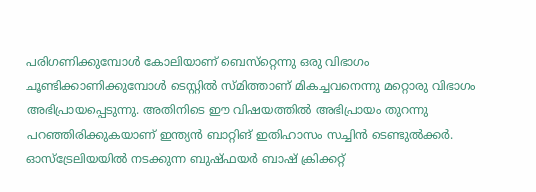പരിഗണിക്കുമ്പോള്‍ കോലിയാണ് ബെസ്‌റ്റെന്നു ഒരു വിഭാഗം ചൂണ്ടിക്കാണിക്കുമ്പോള്‍ ടെസ്റ്റില്‍ സ്മിത്താണ് മികച്ചവനെന്നു മറ്റൊരു വിഭാഗം അഭിപ്രായപ്പെടുന്നു. അതിനിടെ ഈ വിഷയത്തില്‍ അഭിപ്രായം തുറന്നു പറഞ്ഞിരിക്കുകയാണ് ഇന്ത്യന്‍ ബാറ്റിങ് ഇതിഹാസം സച്ചിന്‍ ടെണ്ടുല്‍ക്കര്‍. ഓസ്‌ട്രേലിയയില്‍ നടക്കുന്ന ബുഷ്ഫയര്‍ ബാഷ് ക്രിക്കറ്റ്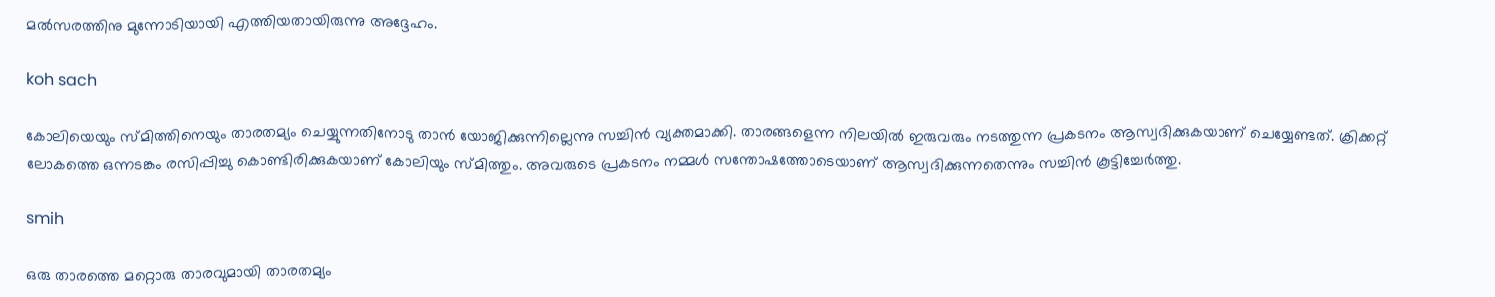മല്‍സരത്തിനു മുന്നോടിയായി എത്തിയതായിരുന്നു അദ്ദേഹം.

koh sach

കോലിയെയും സ്മിത്തിനെയും താരതമ്യം ചെയ്യുന്നതിനോടു താന്‍ യോജിക്കുന്നില്ലെന്നു സച്ചിന്‍ വ്യക്തമാക്കി. താരങ്ങളെന്ന നിലയില്‍ ഇരുവരും നടത്തുന്ന പ്രകടനം ആസ്വദിക്കുകയാണ് ചെയ്യേണ്ടത്. ക്രിക്കറ്റ് ലോകത്തെ ഒന്നടങ്കം രസിപ്പിച്ചു കൊണ്ടിരിക്കുകയാണ് കോലിയും സ്മിത്തും. അവരുടെ പ്രകടനം നമ്മള്‍ സന്തോഷത്തോടെയാണ് ആസ്വദിക്കുന്നതെന്നും സച്ചിന്‍ കൂട്ടിച്ചേര്‍ത്തു.

smih

ഒരു താരത്തെ മറ്റൊരു താരവുമായി താരതമ്യം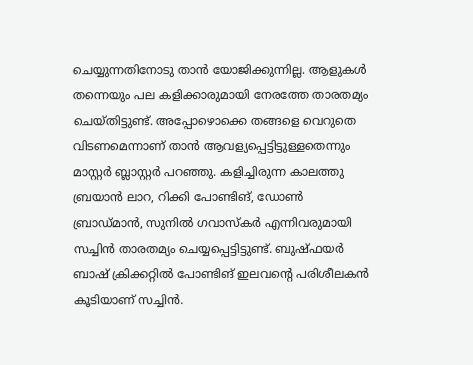ചെയ്യുന്നതിനോടു താന്‍ യോജിക്കുന്നില്ല. ആളുകള്‍ തന്നെയും പല കളിക്കാരുമായി നേരത്തേ താരതമ്യം ചെയ്തിട്ടുണ്ട്. അപ്പോഴൊക്കെ തങ്ങളെ വെറുതെ വിടണമെന്നാണ് താന്‍ ആവള്യപ്പെട്ടിട്ടുള്ളതെന്നും മാസ്റ്റര്‍ ബ്ലാസ്റ്റര്‍ പറഞ്ഞു. കളിച്ചിരുന്ന കാലത്തു ബ്രയാന്‍ ലാറ, റിക്കി പോണ്ടിങ്, ഡോണ്‍ ബ്രാഡ്മാന്‍, സുനില്‍ ഗവാസ്‌കര്‍ എന്നിവരുമായി സച്ചിന്‍ താരതമ്യം ചെയ്യപ്പെട്ടിട്ടുണ്ട്. ബുഷ്ഫയര്‍ ബാഷ് ക്രിക്കറ്റില്‍ പോണ്ടിങ് ഇലവന്റെ പരിശീലകന്‍ കൂടിയാണ് സച്ചിന്‍.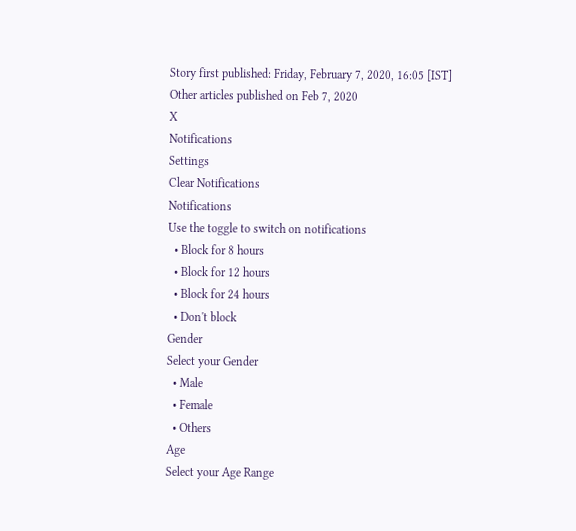Story first published: Friday, February 7, 2020, 16:05 [IST]
Other articles published on Feb 7, 2020
X
Notifications
Settings
Clear Notifications
Notifications
Use the toggle to switch on notifications
  • Block for 8 hours
  • Block for 12 hours
  • Block for 24 hours
  • Don't block
Gender
Select your Gender
  • Male
  • Female
  • Others
Age
Select your Age Range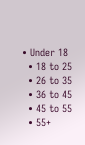• Under 18
  • 18 to 25
  • 26 to 35
  • 36 to 45
  • 45 to 55
  • 55+